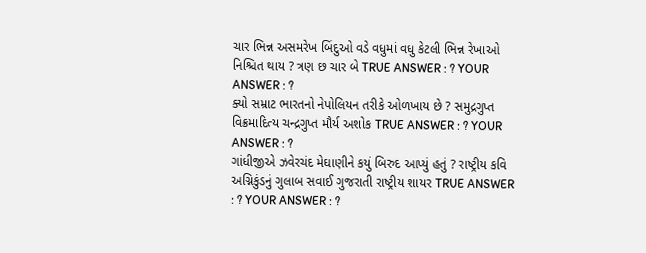ચાર ભિન્ન અસમરેખ બિંદુઓ વડે વધુમાં વધુ કેટલી ભિન્ન રેખાઓ નિશ્ચિત થાય ? ત્રણ છ ચાર બે TRUE ANSWER : ? YOUR ANSWER : ?
ક્યો સમ્રાટ ભારતનો નેપોલિયન તરીકે ઓળખાય છે ? સમુદ્રગુપ્ત વિક્રમાદિત્ય ચન્દ્રગુપ્ત મૌર્ય અશોક TRUE ANSWER : ? YOUR ANSWER : ?
ગાંધીજીએ ઝવેરચંદ મેઘાણીને કયું બિરુદ આપ્યું હતું ? રાષ્ટ્રીય કવિ અગ્નિકુંડનું ગુલાબ સવાઈ ગુજરાતી રાષ્ટ્રીય શાયર TRUE ANSWER : ? YOUR ANSWER : ?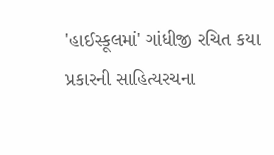'હાઈસ્કૂલમાં' ગાંધીજી રચિત કયા પ્રકારની સાહિત્યરચના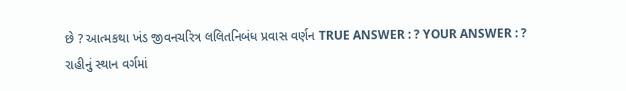છે ? આત્મકથા ખંડ જીવનચરિત્ર લલિતનિબંધ પ્રવાસ વર્ણન TRUE ANSWER : ? YOUR ANSWER : ?
રાહીનું સ્થાન વર્ગમાં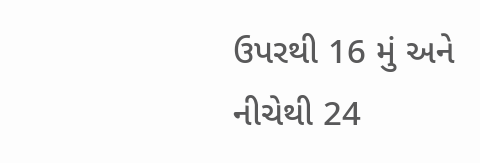ઉપરથી 16 મું અને નીચેથી 24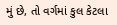મું છે, તો વર્ગમાં કુલ કેટલા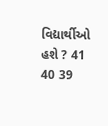વિદ્યાર્થીઓ હશે ? 41 40 39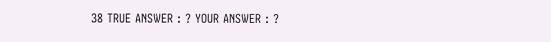38 TRUE ANSWER : ? YOUR ANSWER : ?